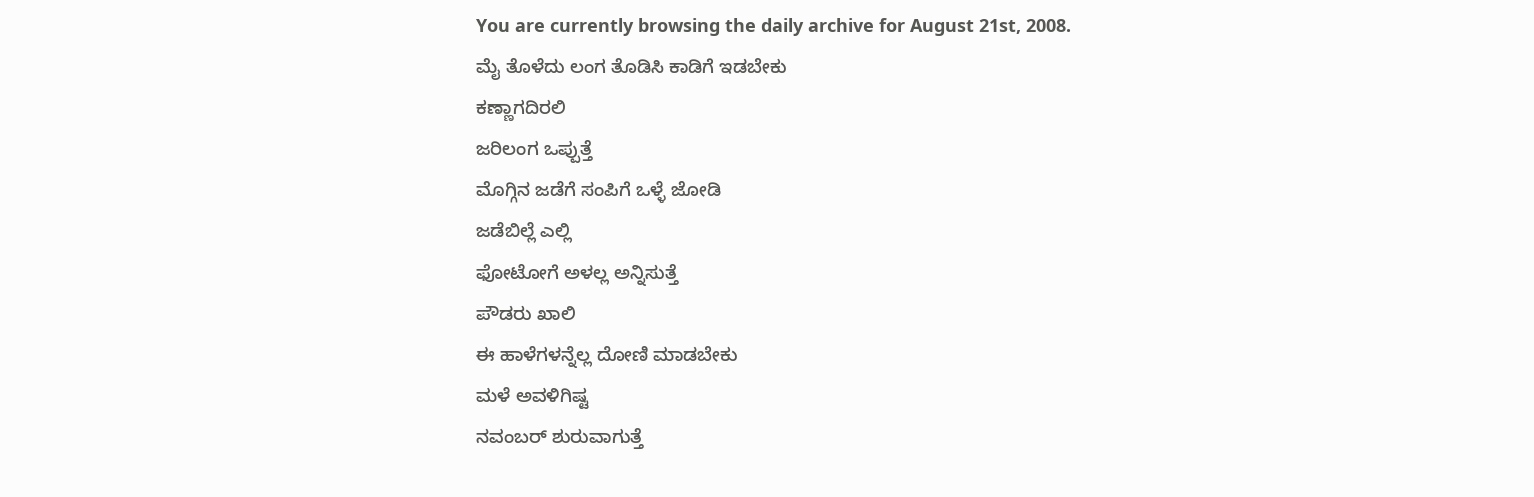You are currently browsing the daily archive for August 21st, 2008.
ಮೈ ತೊಳೆದು ಲಂಗ ತೊಡಿಸಿ ಕಾಡಿಗೆ ಇಡಬೇಕು
ಕಣ್ಣಾಗದಿರಲಿ
ಜರಿಲಂಗ ಒಪ್ಪುತ್ತೆ
ಮೊಗ್ಗಿನ ಜಡೆಗೆ ಸಂಪಿಗೆ ಒಳ್ಳೆ ಜೋಡಿ
ಜಡೆಬಿಲ್ಲೆ ಎಲ್ಲಿ
ಫೋಟೋಗೆ ಅಳಲ್ಲ ಅನ್ನಿಸುತ್ತೆ
ಪೌಡರು ಖಾಲಿ
ಈ ಹಾಳೆಗಳನ್ನೆಲ್ಲ ದೋಣಿ ಮಾಡಬೇಕು
ಮಳೆ ಅವಳಿಗಿಷ್ಟ
ನವಂಬರ್ ಶುರುವಾಗುತ್ತೆ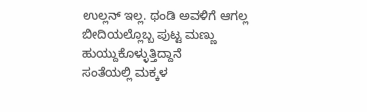ಉಲ್ಲನ್ ಇಲ್ಲ. ಥಂಡಿ ಅವಳಿಗೆ ಆಗಲ್ಲ
ಬೀದಿಯಲ್ಲೊಬ್ಬ ಪುಟ್ಟ ಮಣ್ಣು ಹುಯ್ದುಕೊಳ್ಳುತ್ತಿದ್ದಾನೆ
ಸಂತೆಯಲ್ಲಿ ಮಕ್ಕಳ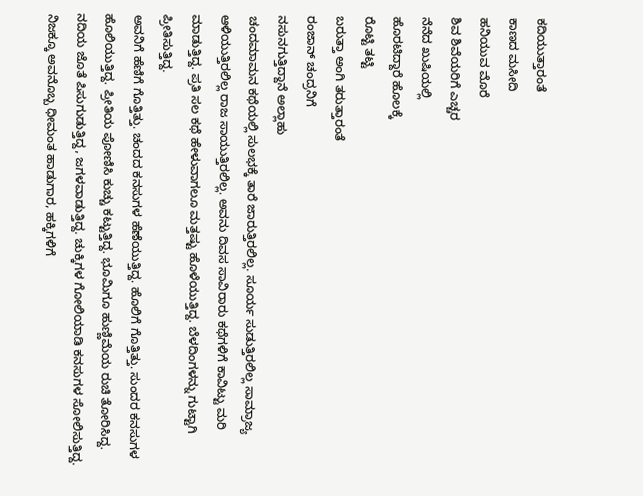ಕದಿಯುತ್ತಾರಂತೆ
ಕಾಣದ ಮಸೀದಿ
ಹನಿಯುವ ಮೊರೆ
ಶಿವ ಶಿವೆಯರಿಗೆ ಎಚ್ಚರ
ನೆನೆದ ಖುಷಿಯಲ್ಲಿ
ಹೊರಟಿದ್ದಾರೆ ಹೊಲಕ್ಕೆ
ರೊಟ್ಟಿ ತಟ್ಟಿ
ಬರುತ್ತಾ ಅಂಗಿ ತರುತ್ತಾರಂತೆ
ರಂಜಾನ್ ಚಂದ್ರನಿಗೆ
ನಸುನಗುತ್ತಿದ್ದಾನೆ ಅಲ್ಲಾಹು
ಚಂದಮಾಮನ ಕಥೆಯಲ್ಲಿ ಸುಲಭಕ್ಕೆ ತಾರೆ ಜಾರುತ್ತಿರಲಿಲ್ಲ. ಸೂರ್ಯ ಸುಡುತ್ತಿರಲಿಲ್ಲ ಸಾಮ್ರಾಜ್ಯ ಆಳಿಯುತ್ತಿರಲಿಲ್ಲ ರಾಜ ಸಾಯುತ್ತಿರಲಿಲ್ಲ. ಅವನು ದಿವಸ ಸಾವಿರಾರು ಕಥೆಗಳಿಗೆ ಕಾವಿಟ್ಟು ಮರಿ ಮಾಡುತ್ತಿದ್ದ. ಪ್ರತಿ ಸಲ ಕಥೆ ಹೇಳುವಾಗಲೂ ಮತ್ತಷ್ಟು ಹೊಳೆಯುತ್ತಿದ್ದ. ಬೆಳದಿಂಗಳನ್ನು ಗುಟ್ಟಾಗಿ ಪ್ರೀತಿಸುತ್ತಿದ್ದ.
ಅವನಿಗೆ ಹೆಣಿಗೆ ಗೊತ್ತಿತ್ತು. ಚಂದದ ಕನಸುಗಳ ಹೆಣೆಯುತ್ತಿದ್ದ. ಹೊಲಿಗೆ ಗೊತ್ತಿತ್ತು. ಸುಂದರ ಕನಸುಗಳ ಹೊಲಿಯುತ್ತಿದ್ದ. ಪ್ರೀತಿಯ ಪೋಣಿಸಿ ಕುಚ್ಚು ಕಟ್ಟುತ್ತಿದ್ದ. ಭೂಮಿಗೂ ಹುಣ್ಣಿಮೆಯ ರುಚಿ ತೋರಿಸಿದ್ದ. ನದಿಯ ಜೊತೆ ಪಿಸುಗುಡುತ್ತಿದ್ದ, ಜಗಳವಾಡುತ್ತಿದ್ದ. ಚುಕ್ಕಿಗಳ ಗೋಲಿಯಾಡಿ ಕನಸುಗಳ ಸೋಲಿಸುತ್ತಿದ್ದ. ನಿಜಕ್ಕೂ ಅವನೊಬ್ಬ ಧೀಮಂತ ಹಾಡುಗಾರ, ಹಕ್ಕಿಗಳಿಗೆ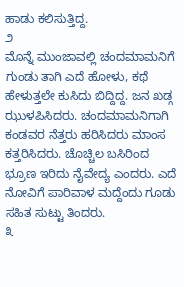ಹಾಡು ಕಲಿಸುತ್ತಿದ್ದ.
೨
ಮೊನ್ನೆ ಮುಂಜಾವಲ್ಲಿ ಚಂದಮಾಮನಿಗೆ ಗುಂಡು ತಾಗಿ ಎದೆ ಹೋಳು, ಕಥೆ ಹೇಳುತ್ತಲೇ ಕುಸಿದು ಬಿದ್ದಿದ್ದ. ಜನ ಖಡ್ಗ ಝುಳಪಿಸಿದರು. ಚಂದಮಾಮನಿಗಾಗಿ ಕಂಡವರ ನೆತ್ತರು ಹರಿಸಿದರು ಮಾಂಸ ಕತ್ತರಿಸಿದರು. ಚೊಚ್ಚಿಲ ಬಸಿರಿಂದ ಭ್ರೂಣ ಇರಿದು ನೈವೇದ್ಯ ಎಂದರು. ಎದೆ ನೋವಿಗೆ ಪಾರಿವಾಳ ಮದ್ದೆಂದು ಗೂಡು ಸಹಿತ ಸುಟ್ಟು ತಿಂದರು.
೩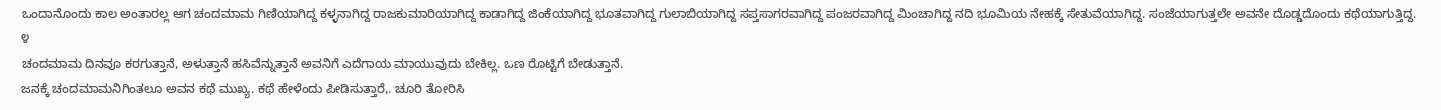ಒಂದಾನೊಂದು ಕಾಲ ಅಂತಾರಲ್ಲ ಆಗ ಚಂದಮಾಮ ಗಿಣಿಯಾಗಿದ್ದ ಕಳ್ಳನಾಗಿದ್ದ ರಾಜಕುಮಾರಿಯಾಗಿದ್ದ ಕಾಡಾಗಿದ್ದ ಜಿಂಕೆಯಾಗಿದ್ದ ಭೂತವಾಗಿದ್ದ ಗುಲಾಬಿಯಾಗಿದ್ದ ಸಪ್ತಸಾಗರವಾಗಿದ್ದ ಪಂಜರವಾಗಿದ್ದ ಮಿಂಚಾಗಿದ್ದ ನದಿ ಭೂಮಿಯ ನೇಹಕ್ಕೆ ಸೇತುವೆಯಾಗಿದ್ದ. ಸಂಜೆಯಾಗುತ್ತಲೇ ಅವನೇ ದೊಡ್ಡದೊಂದು ಕಥೆಯಾಗುತ್ತಿದ್ದ.
೪
ಚಂದಮಾಮ ದಿನವೂ ಕರಗುತ್ತಾನೆ, ಅಳುತ್ತಾನೆ ಹಸಿವೆನ್ನುತ್ತಾನೆ ಅವನಿಗೆ ಎದೆಗಾಯ ಮಾಯುವುದು ಬೇಕಿಲ್ಲ. ಒಣ ರೊಟ್ಟಿಗೆ ಬೇಡುತ್ತಾನೆ.
ಜನಕ್ಕೆ ಚಂದಮಾಮನಿಗಿಂತಲೂ ಅವನ ಕಥೆ ಮುಖ್ಯ. ಕಥೆ ಹೇಳೆಂದು ಪೀಡಿಸುತ್ತಾರೆ,. ಚೂರಿ ತೋರಿಸಿ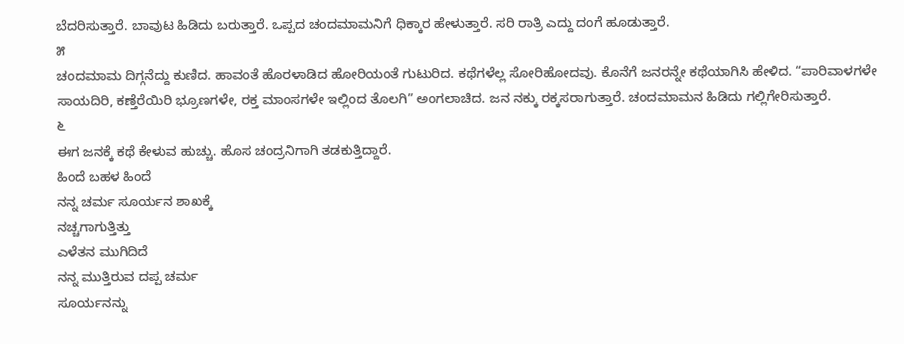ಬೆದರಿಸುತ್ತಾರೆ. ಬಾವುಟ ಹಿಡಿದು ಬರುತ್ತಾರೆ. ಒಪ್ಪದ ಚಂದಮಾಮನಿಗೆ ಧಿಕ್ಕಾರ ಹೇಳುತ್ತಾರೆ. ಸರಿ ರಾತ್ರಿ ಎದ್ದು ದಂಗೆ ಹೂಡುತ್ತಾರೆ.
೫
ಚಂದಮಾಮ ದಿಗ್ಗನೆದ್ದು ಕುಣಿದ. ಹಾವಂತೆ ಹೊರಳಾಡಿದ ಹೋರಿಯಂತೆ ಗುಟುರಿದ. ಕಥೆಗಳೆಲ್ಲ ಸೋರಿಹೋದವು. ಕೊನೆಗೆ ಜನರನ್ನೇ ಕಥೆಯಾಗಿಸಿ ಹೇಳಿದ. “ಪಾರಿವಾಳಗಳೇ ಸಾಯದಿರಿ, ಕಣ್ತೆರೆಯಿರಿ ಭ್ರೂಣಗಳೇ, ರಕ್ತ ಮಾಂಸಗಳೇ ಇಲ್ಲಿಂದ ತೊಲಗಿ” ಅಂಗಲಾಚಿದ. ಜನ ನಕ್ಕು ರಕ್ಕಸರಾಗುತ್ತಾರೆ. ಚಂದಮಾಮನ ಹಿಡಿದು ಗಲ್ಲಿಗೇರಿಸುತ್ತಾರೆ.
೬
ಈಗ ಜನಕ್ಕೆ ಕಥೆ ಕೇಳುವ ಹುಚ್ಚು. ಹೊಸ ಚಂದ್ರನಿಗಾಗಿ ತಡಕುತ್ತಿದ್ದಾರೆ.
ಹಿಂದೆ ಬಹಳ ಹಿಂದೆ
ನನ್ನ ಚರ್ಮ ಸೂರ್ಯನ ಶಾಖಕ್ಕೆ
ನಚ್ಚಗಾಗುತ್ತಿತ್ತು
ಎಳೆತನ ಮುಗಿದಿದೆ
ನನ್ನ ಮುತ್ತಿರುವ ದಪ್ಪ ಚರ್ಮ
ಸೂರ್ಯನನ್ನು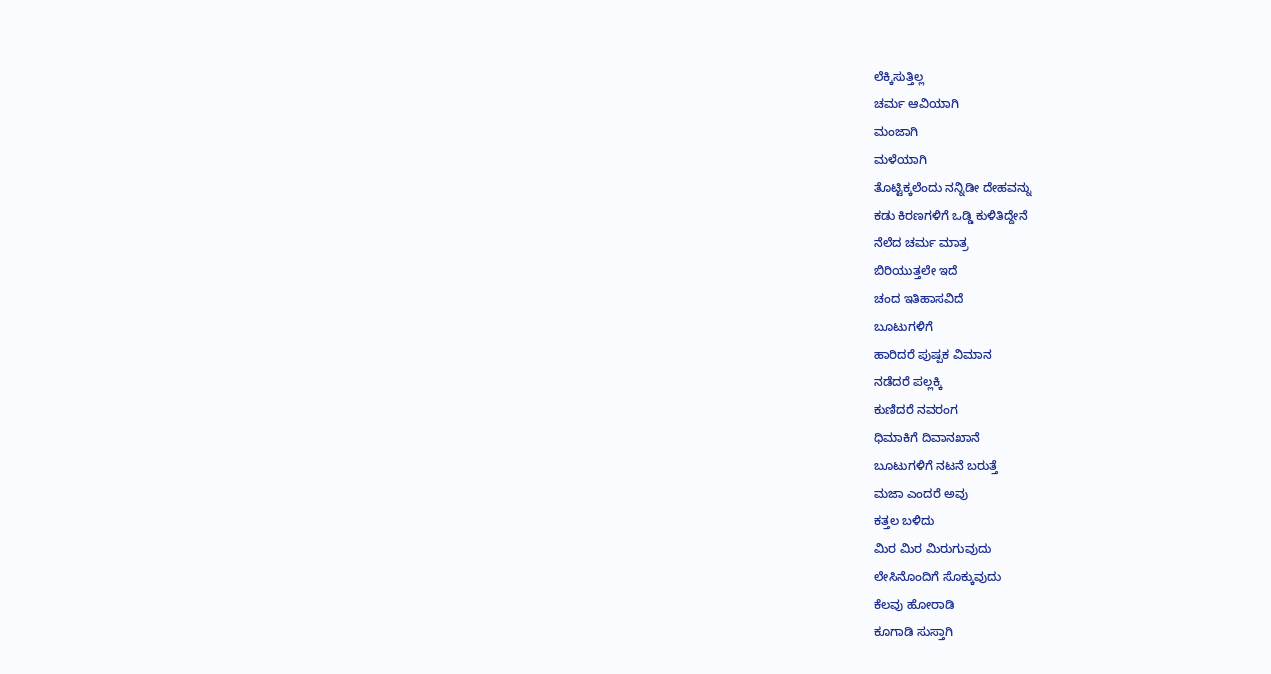ಲೆಕ್ಕಿಸುತ್ತಿಲ್ಲ
ಚರ್ಮ ಆವಿಯಾಗಿ
ಮಂಜಾಗಿ
ಮಳೆಯಾಗಿ
ತೊಟ್ಟಿಕ್ಕಲೆಂದು ನನ್ನಿಡೀ ದೇಹವನ್ನು
ಕಡು ಕಿರಣಗಳಿಗೆ ಒಡ್ಡಿ ಕುಳಿತಿದ್ದೇನೆ
ನೆಲೆದ ಚರ್ಮ ಮಾತ್ರ
ಬಿರಿಯುತ್ತಲೇ ಇದೆ
ಚಂದ ಇತಿಹಾಸವಿದೆ
ಬೂಟುಗಳಿಗೆ
ಹಾರಿದರೆ ಪುಷ್ಪಕ ವಿಮಾನ
ನಡೆದರೆ ಪಲ್ಲಕ್ಕಿ
ಕುಣಿದರೆ ನವರಂಗ
ಧಿಮಾಕಿಗೆ ದಿವಾನಖಾನೆ
ಬೂಟುಗಳಿಗೆ ನಟನೆ ಬರುತ್ತೆ
ಮಜಾ ಎಂದರೆ ಅವು
ಕತ್ತಲ ಬಳಿದು
ಮಿರ ಮಿರ ಮಿರುಗುವುದು
ಲೇಸಿನೊಂದಿಗೆ ಸೊಕ್ಕುವುದು
ಕೆಲವು ಹೋರಾಡಿ
ಕೂಗಾಡಿ ಸುಸ್ತಾಗಿ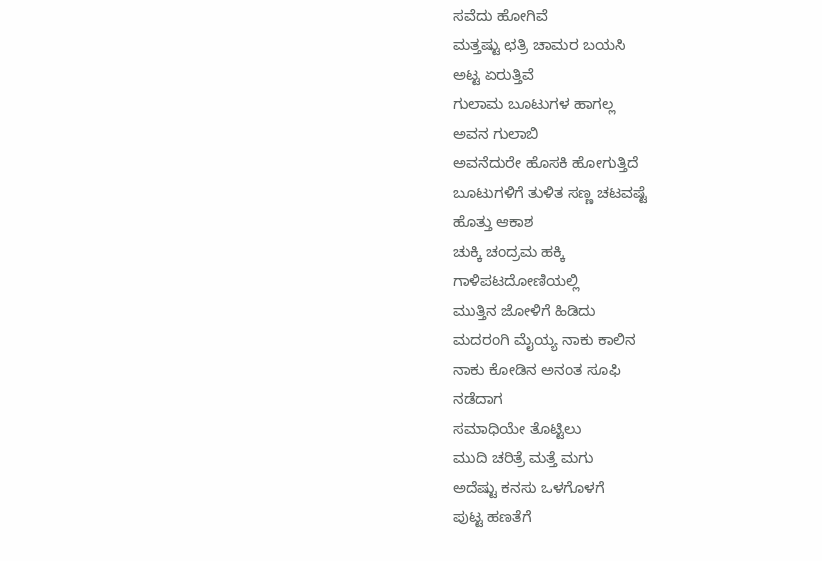ಸವೆದು ಹೋಗಿವೆ
ಮತ್ತಷ್ಟು ಛತ್ರಿ ಚಾಮರ ಬಯಸಿ
ಅಟ್ಟ ಏರುತ್ತಿವೆ
ಗುಲಾಮ ಬೂಟುಗಳ ಹಾಗಲ್ಲ
ಅವನ ಗುಲಾಬಿ
ಅವನೆದುರೇ ಹೊಸಕಿ ಹೋಗುತ್ತಿದೆ
ಬೂಟುಗಳಿಗೆ ತುಳಿತ ಸಣ್ಣ ಚಟವಷ್ಟೆ
ಹೊತ್ತು ಆಕಾಶ
ಚುಕ್ಕಿ ಚಂದ್ರಮ ಹಕ್ಕಿ
ಗಾಳಿಪಟದೋಣಿಯಲ್ಲಿ
ಮುತ್ತಿನ ಜೋಳಿಗೆ ಹಿಡಿದು
ಮದರಂಗಿ ಮೈಯ್ಯ ನಾಕು ಕಾಲಿನ
ನಾಕು ಕೋಡಿನ ಅನಂತ ಸೂಫಿ
ನಡೆದಾಗ
ಸಮಾಧಿಯೇ ತೊಟ್ಟಿಲು
ಮುದಿ ಚರಿತ್ರೆ ಮತ್ತೆ ಮಗು
ಅದೆಷ್ಟು ಕನಸು ಒಳಗೊಳಗೆ
ಪುಟ್ಟ ಹಣತೆಗೆ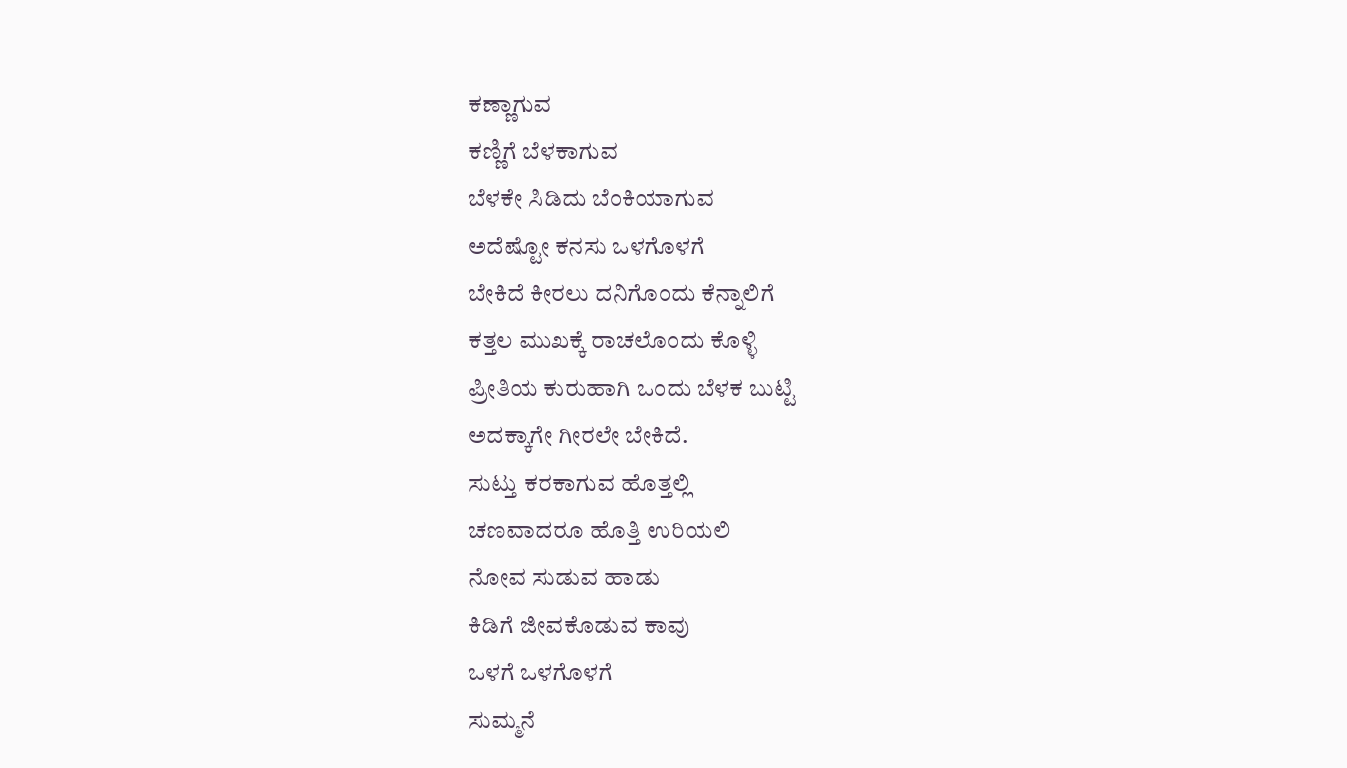ಕಣ್ಣಾಗುವ
ಕಣ್ಣಿಗೆ ಬೆಳಕಾಗುವ
ಬೆಳಕೇ ಸಿಡಿದು ಬೆಂಕಿಯಾಗುವ
ಅದೆಷ್ಟೋ ಕನಸು ಒಳಗೊಳಗೆ
ಬೇಕಿದೆ ಕೀರಲು ದನಿಗೊಂದು ಕೆನ್ನಾಲಿಗೆ
ಕತ್ತಲ ಮುಖಕ್ಕೆ ರಾಚಲೊಂದು ಕೊಳ್ಳಿ
ಪ್ರೀತಿಯ ಕುರುಹಾಗಿ ಒಂದು ಬೆಳಕ ಬುಟ್ಟಿ
ಅದಕ್ಕಾಗೇ ಗೀರಲೇ ಬೇಕಿದೆ.
ಸುಟ್ತು ಕರಕಾಗುವ ಹೊತ್ತಲ್ಲಿ
ಚಣವಾದರೂ ಹೊತ್ತಿ ಉರಿಯಲಿ
ನೋವ ಸುಡುವ ಹಾಡು
ಕಿಡಿಗೆ ಜೀವಕೊಡುವ ಕಾವು
ಒಳಗೆ ಒಳಗೊಳಗೆ
ಸುಮ್ಮನೆ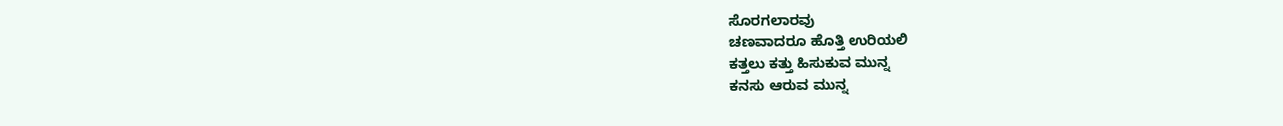ಸೊರಗಲಾರವು
ಚಣವಾದರೂ ಹೊತ್ತಿ ಉರಿಯಲಿ
ಕತ್ತಲು ಕತ್ತು ಹಿಸುಕುವ ಮುನ್ನ
ಕನಸು ಆರುವ ಮುನ್ನ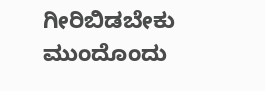ಗೀರಿಬಿಡಬೇಕು
ಮುಂದೊಂದು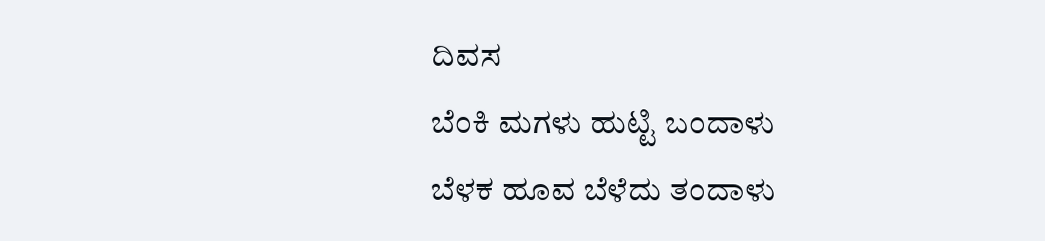ದಿವಸ
ಬೆಂಕಿ ಮಗಳು ಹುಟ್ಟಿ ಬಂದಾಳು
ಬೆಳಕ ಹೂವ ಬೆಳೆದು ತಂದಾಳು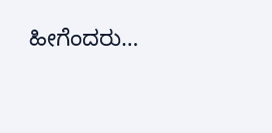ಹೀಗೆಂದರು…